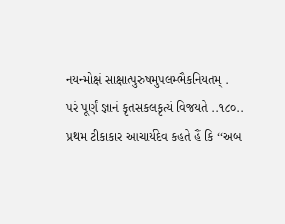નયન્મોક્ષં સાક્ષાત્પુરુષમુપલમ્ભૈકનિયતમ્ .
પરં પૂર્ણં જ્ઞાનં કૃતસકલકૃત્યં વિજયતે ..૧૮૦..
પ્રથમ ટીકાકાર આચાર્યદેવ કહતે હૈં કિ ‘‘અબ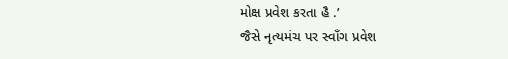મોક્ષ પ્રવેશ કરતા હૈ .’
જૈસે નૃત્યમંચ પર સ્વાઁગ પ્રવેશ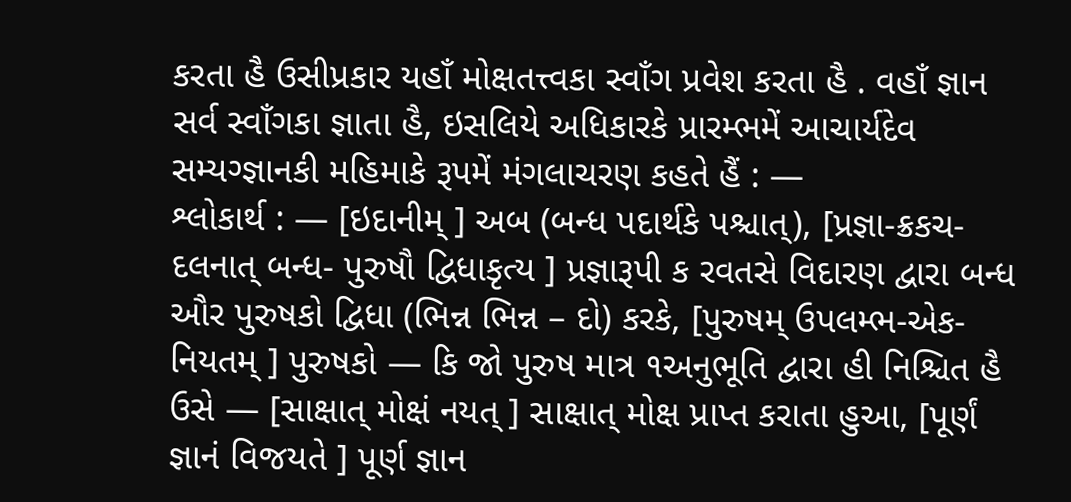કરતા હૈ ઉસીપ્રકાર યહાઁ મોક્ષતત્ત્વકા સ્વાઁગ પ્રવેશ કરતા હૈ . વહાઁ જ્ઞાન સર્વ સ્વાઁગકા જ્ઞાતા હૈ, ઇસલિયે અધિકારકે પ્રારમ્ભમેં આચાર્યદેવ સમ્યગ્જ્ઞાનકી મહિમાકે રૂપમેં મંગલાચરણ કહતે હૈં : —
શ્લોકાર્થ : — [ઇદાનીમ્ ] અબ (બન્ધ પદાર્થકે પશ્ચાત્), [પ્રજ્ઞા-ક્રકચ-દલનાત્ બન્ધ- પુરુષૌ દ્વિધાકૃત્ય ] પ્રજ્ઞારૂપી ક રવતસે વિદારણ દ્વારા બન્ધ ઔર પુરુષકો દ્વિધા (ભિન્ન ભિન્ન – દો) કરકે, [પુરુષમ્ ઉપલમ્ભ-એક-નિયતમ્ ] પુરુષકો — કિ જો પુરુષ માત્ર ૧અનુભૂતિ દ્વારા હી નિશ્ચિત હૈ ઉસે — [સાક્ષાત્ મોક્ષં નયત્ ] સાક્ષાત્ મોક્ષ પ્રાપ્ત કરાતા હુઆ, [પૂર્ણં જ્ઞાનં વિજયતે ] પૂર્ણ જ્ઞાન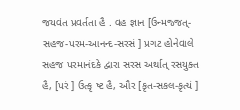જયવંત પ્રવર્તતા હૈ . વહ જ્ઞાન [ઉન્મજ્જત્-સહજ-પરમ-આનન્દ-સરસં ] પ્રગટ હોનેવાલે સહજ પરમાનંદકે દ્વારા સરસ અર્થાત્ રસયુક્ત હૈ, [પરં ] ઉત્કૃ ષ્ટ હૈ, ઔર [કૃત-સકલ-કૃત્યં ]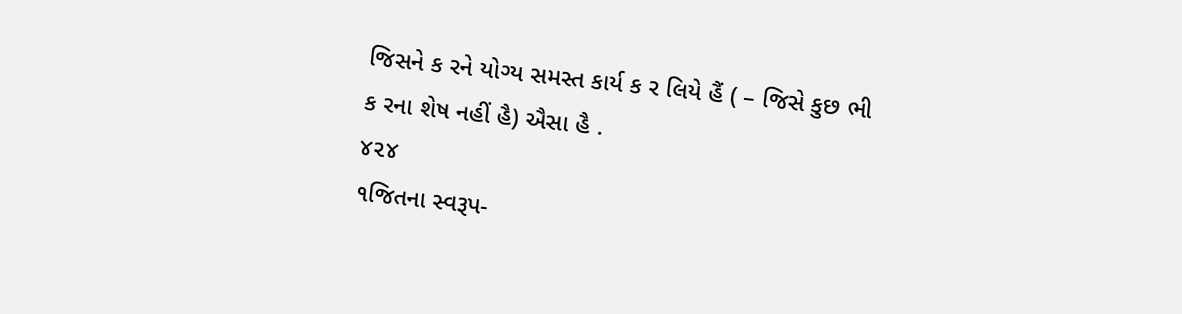જિસને ક રને યોગ્ય સમસ્ત કાર્ય ક ર લિયે હૈં ( – જિસે કુછ ભી ક રના શેષ નહીં હૈ) ઐસા હૈ .
૪૨૪
૧જિતના સ્વરૂપ-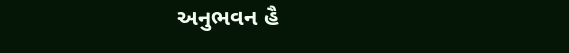અનુભવન હૈ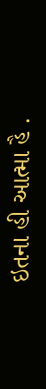ઇતના હી આત્મા હૈ .